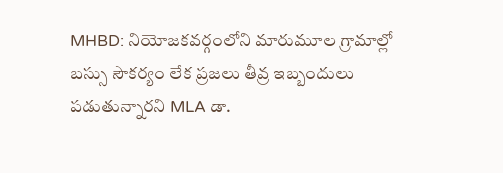MHBD: నియోజకవర్గంలోని మారుమూల గ్రామాల్లో బస్సు సౌకర్యం లేక ప్రజలు తీవ్ర ఇబ్బందులు పడుతున్నారని MLA డా.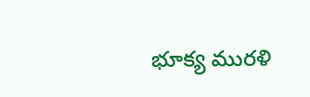భూక్య మురళి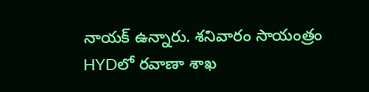నాయక్ ఉన్నారు. శనివారం సాయంత్రం HYDలో రవాణా శాఖ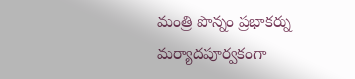మంత్రి పొన్నం ప్రభాకర్ను మర్యాదపూర్వకంగా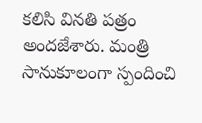కలిసి వినతి పత్రం అందజేశారు. మంత్రి సానుకూలంగా స్పందించి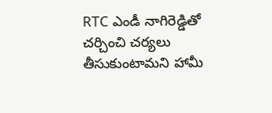RTC ఎండీ నాగిరెడ్డితో చర్చించి చర్యలు తీసుకుంటామని హామీ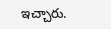ఇచ్చారు.